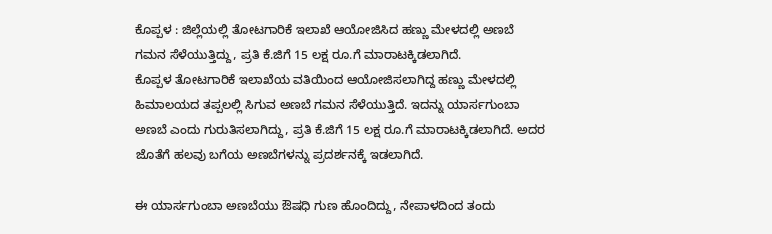ಕೊಪ್ಪಳ : ಜಿಲ್ಲೆಯಲ್ಲಿ ತೋಟಗಾರಿಕೆ ಇಲಾಖೆ ಆಯೋಜಿಸಿದ ಹಣ್ಣು ಮೇಳದಲ್ಲಿ ಅಣಬೆ ಗಮನ ಸೆಳೆಯುತ್ತಿದ್ದು, ಪ್ರತಿ ಕೆ.ಜಿಗೆ 15 ಲಕ್ಷ ರೂ.ಗೆ ಮಾರಾಟಕ್ಕಿಡಲಾಗಿದೆ.
ಕೊಪ್ಪಳ ತೋಟಗಾರಿಕೆ ಇಲಾಖೆಯ ವತಿಯಿಂದ ಆಯೋಜಿಸಲಾಗಿದ್ದ ಹಣ್ಣು ಮೇಳದಲ್ಲಿ ಹಿಮಾಲಯದ ತಪ್ಪಲಲ್ಲಿ ಸಿಗುವ ಅಣಬೆ ಗಮನ ಸೆಳೆಯುತ್ತಿದೆ. ಇದನ್ನು ಯಾರ್ಸಗುಂಬಾ ಅಣಬೆ ಎಂದು ಗುರುತಿಸಲಾಗಿದ್ದು, ಪ್ರತಿ ಕೆ.ಜಿಗೆ 15 ಲಕ್ಷ ರೂ.ಗೆ ಮಾರಾಟಕ್ಕಿಡಲಾಗಿದೆ. ಅದರ ಜೊತೆಗೆ ಹಲವು ಬಗೆಯ ಅಣಬೆಗಳನ್ನು ಪ್ರದರ್ಶನಕ್ಕೆ ಇಡಲಾಗಿದೆ.

ಈ ಯಾರ್ಸಗುಂಬಾ ಅಣಬೆಯು ಔಷಧಿ ಗುಣ ಹೊಂದಿದ್ದು, ನೇಪಾಳದಿಂದ ತಂದು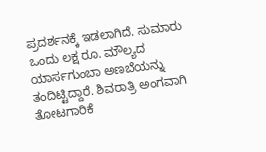ಪ್ರದರ್ಶನಕ್ಕೆ ಇಡಲಾಗಿದೆ. ಸುಮಾರು ಒಂದು ಲಕ್ಷ ರೂ. ಮೌಲ್ಯದ ಯಾರ್ಸಗುಂಬಾ ಅಣಬೆಯನ್ನು ತಂದಿಟ್ಟಿದ್ದಾರೆ. ಶಿವರಾತ್ರಿ ಅಂಗವಾಗಿ ತೋಟಗಾರಿಕೆ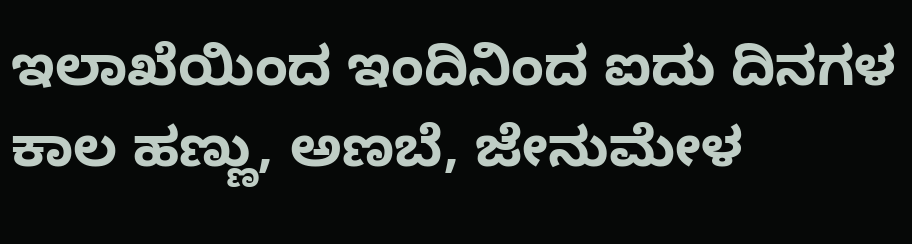ಇಲಾಖೆಯಿಂದ ಇಂದಿನಿಂದ ಐದು ದಿನಗಳ ಕಾಲ ಹಣ್ಣು, ಅಣಬೆ, ಜೇನುಮೇಳ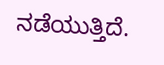ನಡೆಯುತ್ತಿದೆ.